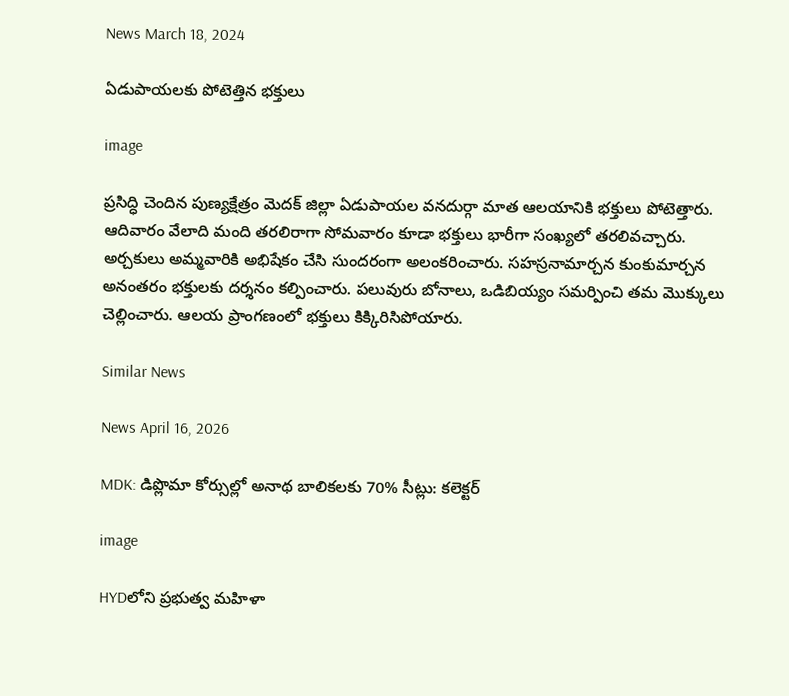News March 18, 2024

ఏడుపాయలకు పోటెత్తిన భక్తులు

image

ప్రసిద్ధి చెందిన పుణ్యక్షేత్రం మెదక్ జిల్లా ఏడుపాయల వనదుర్గా మాత ఆలయానికి భక్తులు పోటెత్తారు. ఆదివారం వేలాది మంది తరలిరాగా సోమవారం కూడా భక్తులు భారీగా సంఖ్యలో తరలివచ్చారు. అర్చకులు అమ్మవారికి అభిషేకం చేసి సుందరంగా అలంకరించారు. సహస్రనామార్చన కుంకుమార్చన అనంతరం భక్తులకు దర్శనం కల్పించారు. పలువురు బోనాలు, ఒడిబియ్యం సమర్పించి తమ మొక్కులు చెల్లించారు. ఆలయ ప్రాంగణంలో భక్తులు కిక్కిరిసిపోయారు.

Similar News

News April 16, 2026

MDK: డిప్లొమా కోర్సుల్లో అనాథ బాలికలకు 70% సీట్లు: కలెక్టర్

image

HYDలోని ప్రభుత్వ మహిళా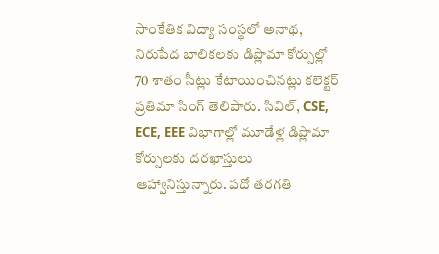సాంకేతిక విద్యా సంస్థలో అనాథ, నిరుపేద బాలికలకు డిప్లొమా కోర్సుల్లో 70 శాతం సీట్లు కేటాయించినట్లు కలెక్టర్ ప్రతిమా సింగ్ తెలిపారు. సివిల్, CSE, ECE, EEE విభాగాల్లో మూడేళ్ల డిప్లొమా కోర్సులకు దరఖాస్తులు ఆహ్వానిస్తున్నారు. పదో తరగతి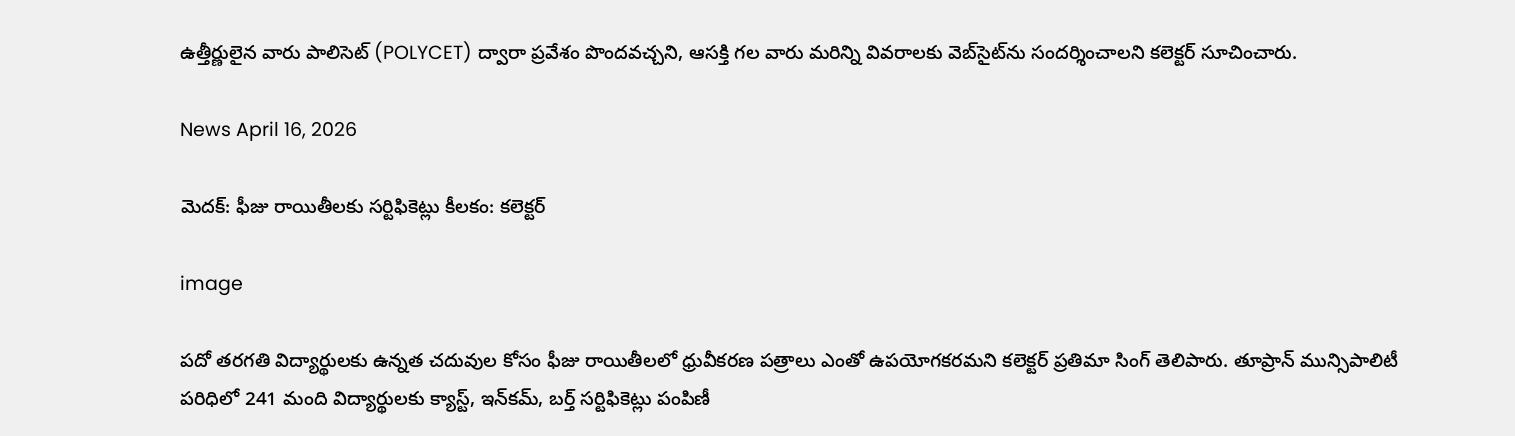ఉత్తీర్ణులైన వారు పాలిసెట్ (POLYCET) ద్వారా ప్రవేశం పొందవచ్చని, ఆసక్తి గల వారు మరిన్ని వివరాలకు వెబ్‌సైట్‌ను సందర్శించాలని కలెక్టర్ సూచించారు.

News April 16, 2026

మెదక్: ఫీజు రాయితీలకు సర్టిఫికెట్లు కీలకం: కలెక్టర్

image

పదో తరగతి విద్యార్థులకు ఉన్నత చదువుల కోసం ఫీజు రాయితీలలో ధ్రువీకరణ పత్రాలు ఎంతో ఉపయోగకరమని కలెక్టర్ ప్రతిమా సింగ్ తెలిపారు. తూప్రాన్ మున్సిపాలిటీ పరిధిలో 241 మంది విద్యార్థులకు క్యాస్ట్, ఇన్‌కమ్, బర్త్ సర్టిఫికెట్లు పంపిణీ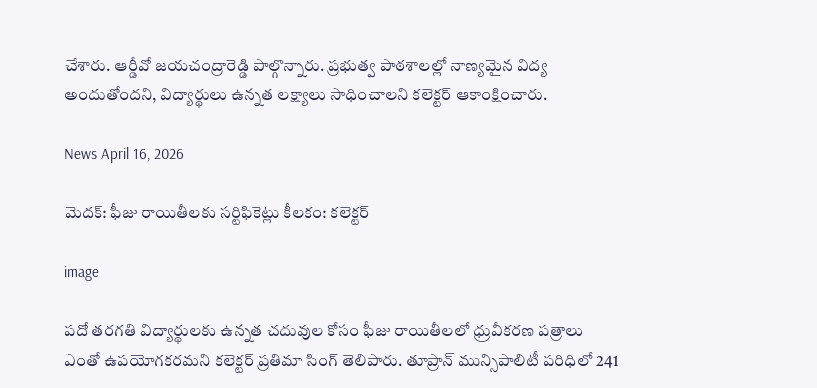చేశారు. ఆర్డీవో జయచంద్రారెడ్డి పాల్గొన్నారు. ప్రభుత్వ పాఠశాలల్లో నాణ్యమైన విద్య అందుతోందని, విద్యార్థులు ఉన్నత లక్ష్యాలు సాధించాలని కలెక్టర్ ఆకాంక్షించారు.

News April 16, 2026

మెదక్: ఫీజు రాయితీలకు సర్టిఫికెట్లు కీలకం: కలెక్టర్

image

పదో తరగతి విద్యార్థులకు ఉన్నత చదువుల కోసం ఫీజు రాయితీలలో ధ్రువీకరణ పత్రాలు ఎంతో ఉపయోగకరమని కలెక్టర్ ప్రతిమా సింగ్ తెలిపారు. తూప్రాన్ మున్సిపాలిటీ పరిధిలో 241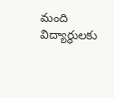మంది విద్యార్థులకు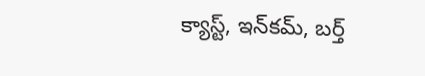క్యాస్ట్, ఇన్‌కమ్, బర్త్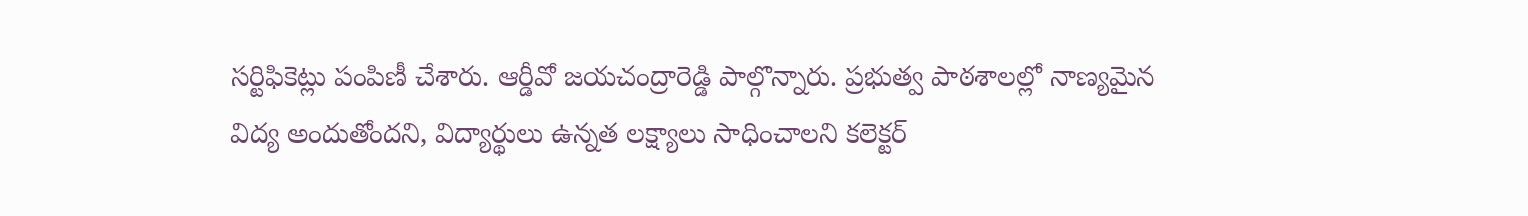సర్టిఫికెట్లు పంపిణీ చేశారు. ఆర్డీవో జయచంద్రారెడ్డి పాల్గొన్నారు. ప్రభుత్వ పాఠశాలల్లో నాణ్యమైన విద్య అందుతోందని, విద్యార్థులు ఉన్నత లక్ష్యాలు సాధించాలని కలెక్టర్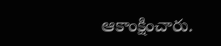ఆకాంక్షించారు.